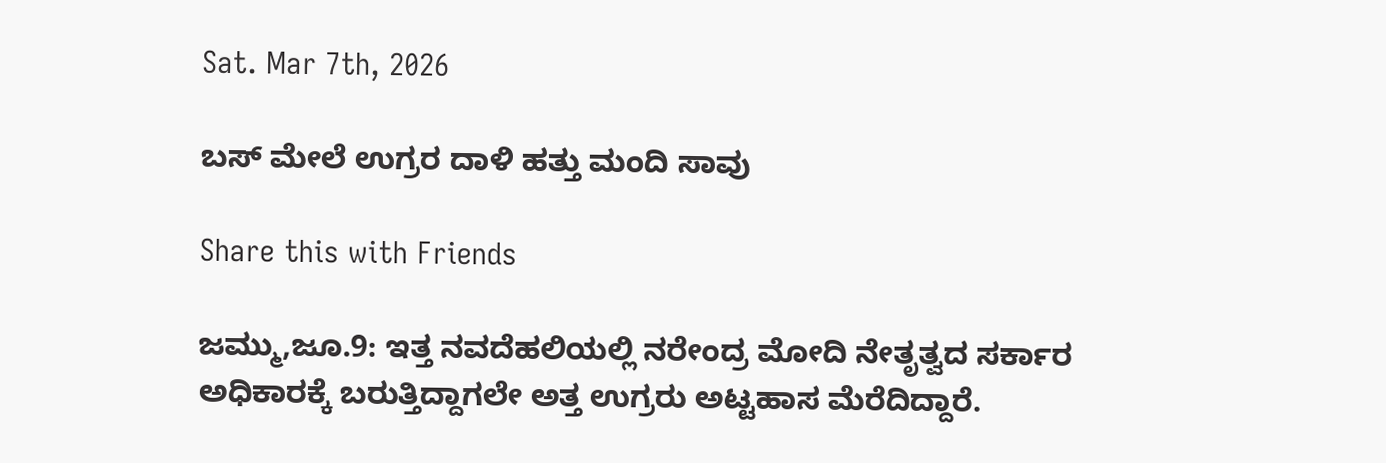Sat. Mar 7th, 2026

ಬಸ್ ಮೇಲೆ ಉಗ್ರರ ದಾಳಿ‌ ಹತ್ತು ಮಂದಿ ಸಾವು

Share this with Friends

ಜಮ್ಮು,ಜೂ.9: ಇತ್ತ ನವದೆಹಲಿಯಲ್ಲಿ ನರೇಂದ್ರ ಮೋದಿ ನೇತೃತ್ವದ ಸರ್ಕಾರ ಅಧಿಕಾರಕ್ಕೆ ಬರುತ್ತಿದ್ದಾಗಲೇ ಅತ್ತ ಉಗ್ರರು ಅಟ್ಟಹಾಸ ಮೆರೆದಿದ್ದಾರೆ.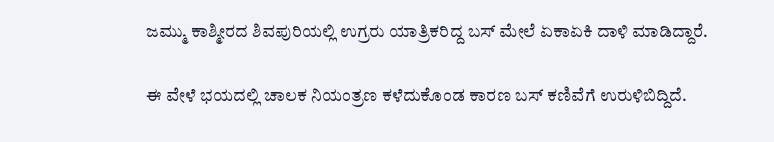ಜಮ್ಮು ಕಾಶ್ಮೀರದ ಶಿವಪುರಿಯಲ್ಲಿ ಉಗ್ರರು ಯಾತ್ರಿಕರಿದ್ದ ಬಸ್ ಮೇಲೆ ಏಕಾಏಕಿ ದಾಳಿ ಮಾಡಿದ್ದಾರೆ.

ಈ‌‌ ವೇಳೆ‌ ಭಯದಲ್ಲಿ ಚಾಲಕ‌ ನಿಯಂತ್ರಣ ಕಳೆದುಕೊಂಡ ಕಾರಣ‌‌ ಬಸ್ ಕಣಿವೆಗೆ‌ ಉರುಳಿಬಿದ್ದಿದೆ.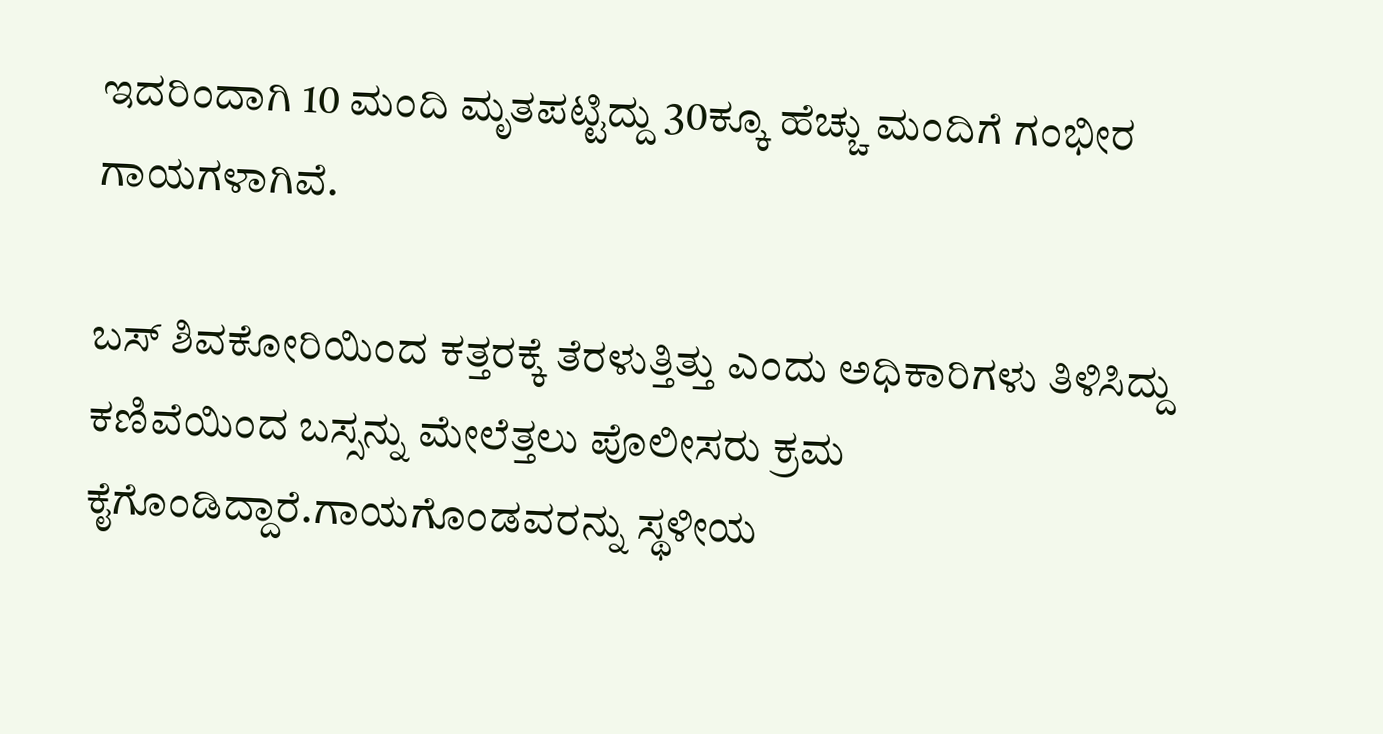ಇದರಿಂದಾಗಿ 10 ಮಂದಿ ಮೃತಪಟ್ಟಿದ್ದು 30ಕ್ಕೂ ಹೆಚ್ಚು ಮಂದಿಗೆ ಗಂಭೀರ ಗಾಯಗಳಾಗಿವೆ.

ಬಸ್ ಶಿವಕೋರಿಯಿಂದ ಕತ್ತರಕ್ಕೆ ತೆರಳುತ್ತಿತ್ತು ಎಂದು ಅಧಿಕಾರಿಗಳು ತಿಳಿಸಿದ್ದು‌ ಕಣಿವೆಯಿಂದ ಬಸ್ಸನ್ನು ಮೇಲೆತ್ತಲು ಪೊಲೀಸರು ಕ್ರಮ ಕೈಗೊಂಡಿದ್ದಾರೆ.ಗಾಯಗೊಂಡವರನ್ನು‌ ಸ್ಥಳೀಯ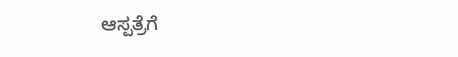ಆಸ್ಪತ್ರೆಗೆ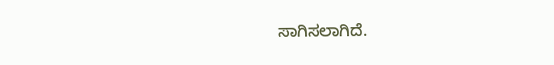ಸಾಗಿಸಲಾಗಿದೆ.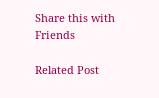Share this with Friends

Related Post